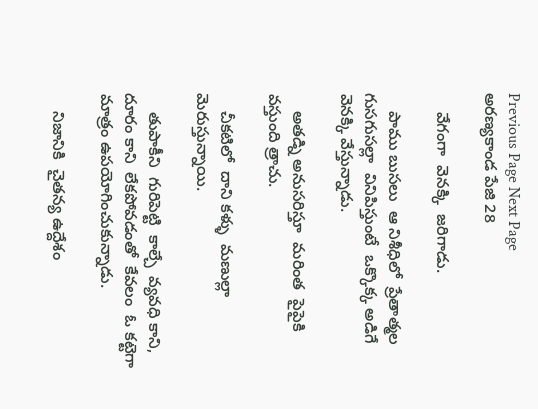Previous Page Next Page
అరణ్యకాండ పేజి 28

    వేగంగా  వెనక్కి  జరిగాడు.

    పాము బుసలు  ఆ నిశీధిలో  ప్రేతాత్మల  గుసగుసల్లా  వినిపిస్తుంటే  ఒక్కొక్క అడిగే వెనక్కి వేస్తున్నాడు.

    అతడ్ని అనుసరిస్తూ  మరింత  పైపైకి  వస్తుంది త్రాచు.

    చీకటిలో  దాని కళ్ళు  మణుల్లా  మెరుస్తున్నాయి.

    తుపాకీని  గురిపెట్టి  కాల్చే  వ్యవధి కాని, దూరం కాని  లేకపోవడంతో  కేవలం  ఓ కట్టెగా  మాత్రం ఉపయోగించుకున్నాడు.

    నిజానికి  చైతన్య ఉద్దేశం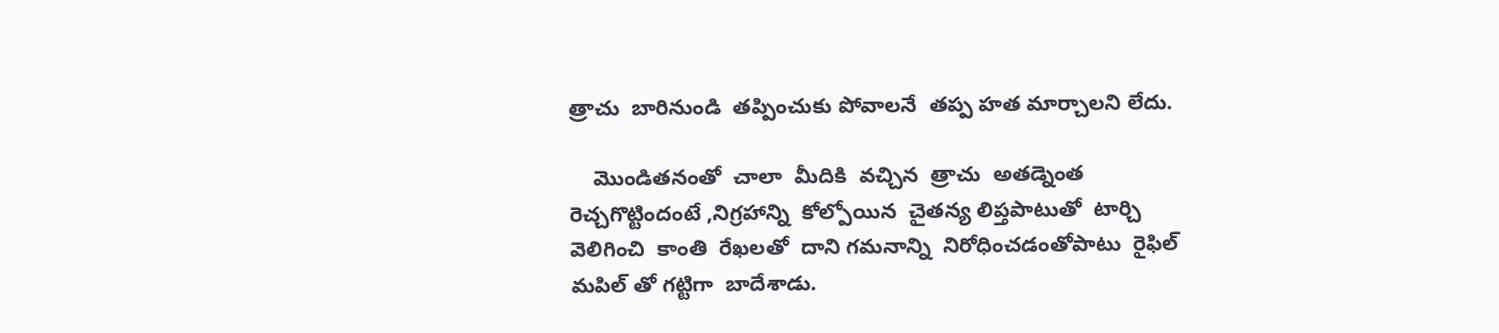త్రాచు  బారినుండి  తప్పించుకు పోవాలనే  తప్ప హత మార్చాలని లేదు.

    మొండితనంతో  చాలా  మీదికి  వచ్చిన  త్రాచు  అతడ్నెంత  రెచ్చగొట్టిందంటే ,నిగ్రహాన్ని  కోల్పోయిన  చైతన్య లిప్తపాటుతో  టార్చి వెలిగించి  కాంతి  రేఖలతో  దాని గమనాన్ని  నిరోధించడంతోపాటు  రైఫిల్ మపిల్ తో గట్టిగా  బాదేశాడు.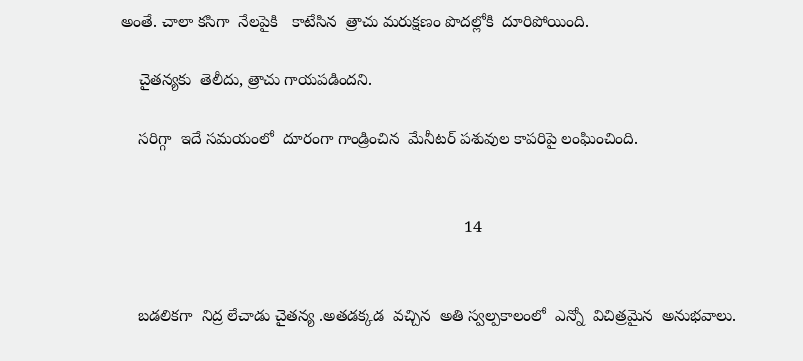అంతే. చాలా కసిగా  నేలపైకి   కాటేసిన  త్రాచు మరుక్షణం పొదల్లోకి  దూరిపోయింది.

    చైతన్యకు  తెలీదు, త్రాచు గాయపడిందని.

    సరిగ్గా  ఇదే సమయంలో  దూరంగా గాండ్రించిన  మేనీటర్ పశువుల కాపరిపై లంఘించింది.


                                                                            14


    బడలికగా  నిద్ర లేచాడు చైతన్య .అతడక్కడ  వచ్చిన  అతి స్వల్పకాలంలో  ఎన్నో  విచిత్రమైన  అనుభవాలు.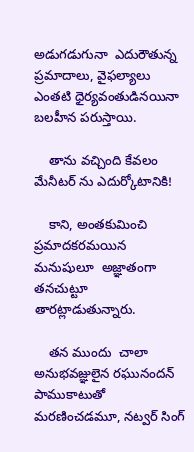అడుగడుగునా  ఎదురౌతున్న  ప్రమాదాలు, వైఫల్యాలు  ఎంతటి ధైర్యవంతుడినయినా  బలహీన పరుస్తాయి.

    తాను వచ్చింది కేవలం  మేనీటర్ ను ఎదుర్కోటానికి!

    కాని, అంతకుమించి  ప్రమాదకరమయిన  మనుషులూ  అజ్ఞాతంగా తనచుట్టూ  తారట్లాడుతున్నారు.

    తన ముందు  చాలా  అనుభవజ్ఞులైన రఘునందన్ పాముకాటుతో  మరణించడమూ, నట్వర్ సింగ్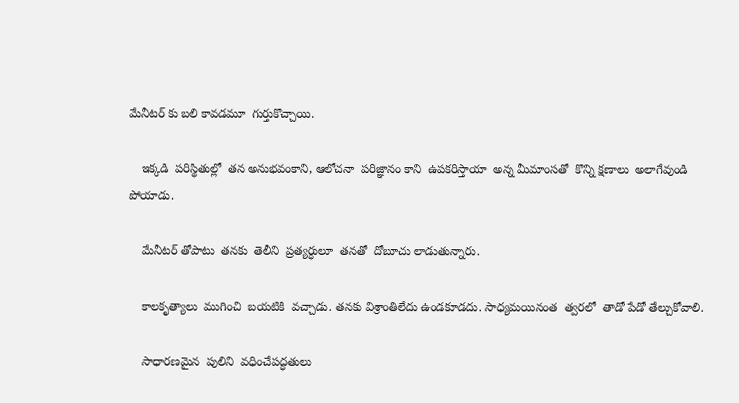మేనీటర్ కు బలి కావడమూ  గుర్తుకొచ్చాయి.

    ఇక్కడి  పరిస్థితుల్లో  తన అనుభవంకాని, ఆలోచనా  పరిజ్ఞానం కాని  ఉపకరిస్తాయా  అన్న మీమాంసతో  కొన్ని క్షణాలు  అలాగేవుండి పోయాడు.

    మేనీటర్ తోపాటు  తనకు  తెలీని  ప్రత్యర్ధులూ  తనతో  దోబూచు లాడుతున్నారు.

    కాలకృత్యాలు  ముగించి  బయటికి  వచ్చాడు. తనకు విశ్రాంతిలేదు ఉండకూడదు. సాధ్యమయినంత  త్వరలో  తాడో పేడో తేల్చుకోవాలి.

    సాధారణమైన  పులిని  వధించేపద్ధతులు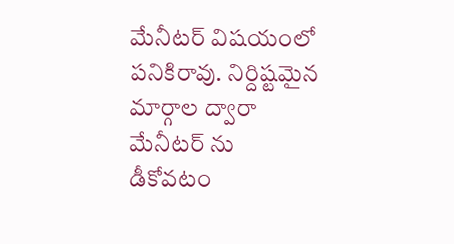మేనీటర్ విషయంలో పనికిరావు. నిర్దిష్టమైన  మార్గాల ద్వారా  మేనీటర్ ను డీకోవటం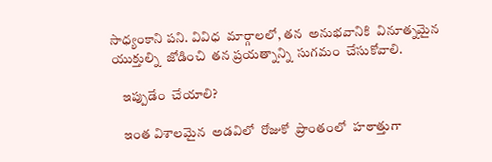సాధ్యంకాని పని. వివిధ  మార్గాలలో, తన  అనుభవానికి  వినూత్నమైన యుక్తుల్ని  జోడించి  తన ప్రయత్నాన్ని  సుగమం  చేసుకోవాలి.

    ఇప్పుడేం  చేయాలి?

    ఇంత విశాలమైన  అడవిలో  రోజుకో  ప్రాంతంలో  హఠాత్తుగా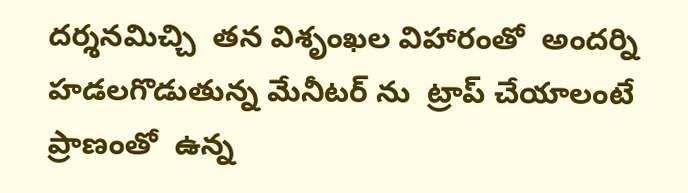దర్శనమిచ్చి  తన విశృంఖల విహారంతో  అందర్ని హడలగొడుతున్న మేనీటర్ ను  ట్రాప్ చేయాలంటే  ప్రాణంతో  ఉన్న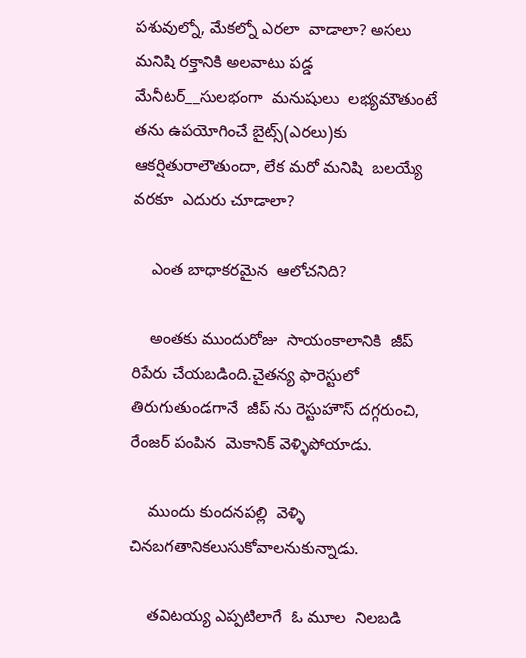పశువుల్నో, మేకల్నో ఎరలా  వాడాలా? అసలు మనిషి రక్తానికి అలవాటు పడ్డ మేనీటర్__సులభంగా  మనుషులు  లభ్యమౌతుంటే  తను ఉపయోగించే బైట్స్(ఎరలు)కు ఆకర్షితురాలౌతుందా, లేక మరో మనిషి  బలయ్యే  వరకూ  ఎదురు చూడాలా?

    ఎంత బాధాకరమైన  ఆలోచనిది?

    అంతకు ముందురోజు  సాయంకాలానికి  జీప్ రిపేరు చేయబడింది.చైతన్య ఫారెస్టులో  తిరుగుతుండగానే  జీప్ ను రెస్టుహౌస్ దగ్గరుంచి, రేంజర్ పంపిన  మెకానిక్ వెళ్ళిపోయాడు.

    ముందు కుందనపల్లి  వెళ్ళి చినబగతానికలుసుకోవాలనుకున్నాడు.

    తవిటయ్య ఎప్పటిలాగే  ఓ మూల  నిలబడి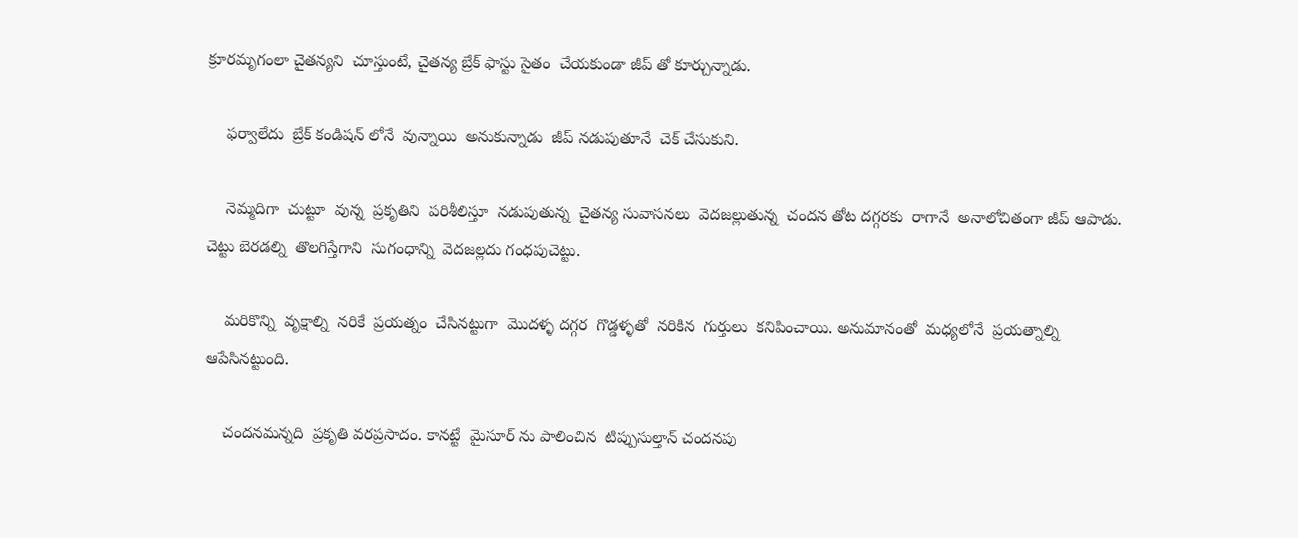క్రూరమృగంలా చైతన్యని  చూస్తుంటే, చైతన్య బ్రేక్ ఫాస్టు సైతం  చేయకుండా జీప్ తో కూర్చున్నాడు.

    ఫర్వాలేదు  బ్రేక్ కండిషన్ లోనే  వున్నాయి  అనుకున్నాడు  జీప్ నడుపుతూనే  చెక్ చేసుకుని.

    నెమ్మదిగా  చుట్టూ  వున్న  ప్రకృతిని  పరిశీలిస్తూ  నడుపుతున్న  చైతన్య సువాసనలు  వెదజల్లుతున్న  చందన తోట దగ్గరకు  రాగానే  అనాలోచితంగా జీప్ ఆపాడు. చెట్టు బెరడల్ని  తొలగిస్తేగాని  సుగంధాన్ని  వెదజల్లదు గంధపుచెట్టు.

    మరికొన్ని  వృక్షాల్ని  నరికే  ప్రయత్నం  చేసినట్టుగా  మొదళ్ళ దగ్గర  గొడ్డళ్ళతో  నరికిన  గుర్తులు  కనిపించాయి. అనుమానంతో  మధ్యలోనే  ప్రయత్నాల్ని  ఆపేసినట్టుంది.

    చందనమన్నది  ప్రకృతి వరప్రసాదం. కానట్టే  మైసూర్ ను పాలించిన  టిప్పుసుల్తాన్ చందనపు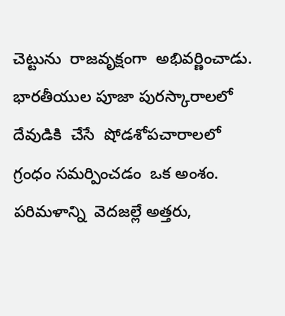చెట్టును  రాజవృక్షంగా  అభివర్ణించాడు. భారతీయుల పూజా పురస్కారాలలో  దేవుడికి  చేసే  షోడశోపచారాలలో  గ్రంధం సమర్పించడం  ఒక అంశం. పరిమళాన్ని  వెదజల్లే అత్తరు,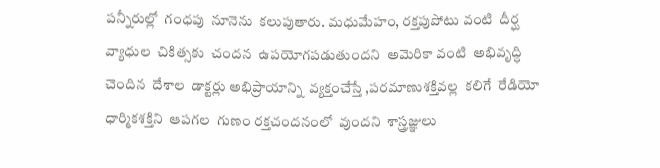పన్నీరుల్లో  గంధపు  నూనెను  కలుపుతారు. మధుమేహం, రక్తపుపోటు వంటి  దీర్ఘ వ్యాధుల  చికిత్సకు  చందన  ఉపయోగపడుతుందని  అమెరికా వంటి  అభివృద్ధి చెందిన  దేశాల  డాక్టర్లు అభిప్రాయాన్ని  వ్యక్తంచేస్తే ,పరమాణుశక్తివల్ల  కలిగే  రేడియో  ధార్మికశక్తిని  ఆపగల  గుణం రక్తచందనంలో  వుందని  శాస్త్రజ్ఞులు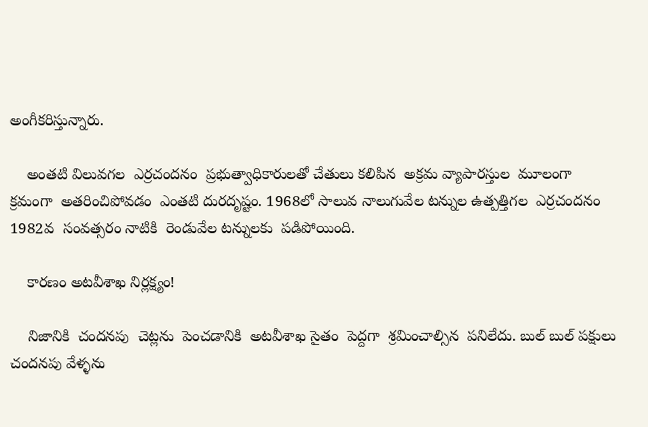అంగీకరిస్తున్నారు.

    అంతటి విలువగల  ఎర్రచందనం  ప్రభుత్వాధికారులతో చేతులు కలిపిన  అక్రమ వ్యాపారస్తుల  మూలంగా  క్రమంగా  అతరించిపోవడం  ఎంతటి దురదృష్టం. 1968లో సాలువ నాలుగువేల టన్నుల ఉత్పత్తిగల  ఎర్రచందనం 1982వ  సంవత్సరం నాటికి  రెండువేల టన్నులకు  పడిపోయింది.

    కారణం అటవీశాఖ నిర్లక్ష్యం!

    నిజానికి  చందనపు  చెట్లను  పెంచడానికి  అటవీశాఖ సైతం  పెద్దగా  శ్రమించాల్సిన  పనిలేదు. బుల్ బుల్ పక్షులు  చందనపు వేళ్ళను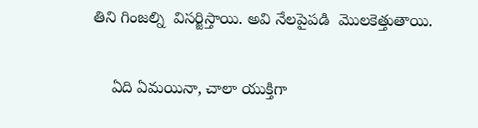తిని గింజల్ని  విసర్జిస్తాయి. అవి నేలపైపడి  మొలకెత్తుతాయి.

    ఏది ఏమయినా, చాలా యుక్తిగా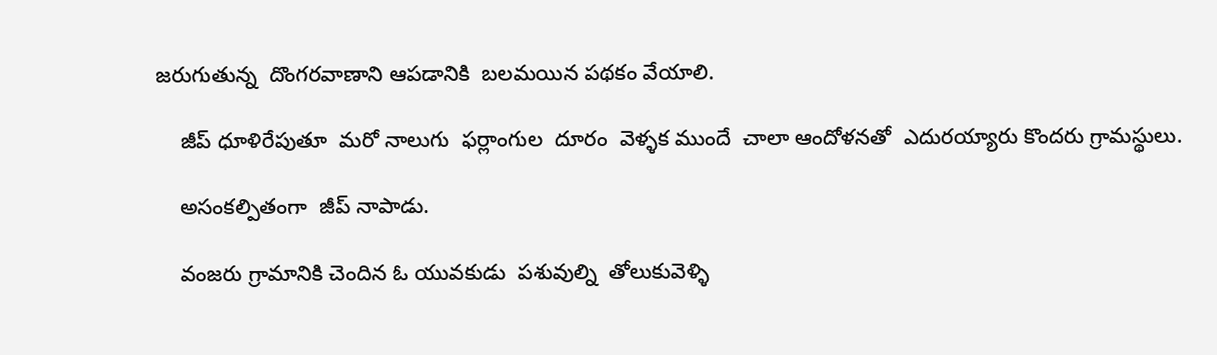జరుగుతున్న  దొంగరవాణాని ఆపడానికి  బలమయిన పథకం వేయాలి.

    జీప్ ధూళిరేపుతూ  మరో నాలుగు  ఫర్లాంగుల  దూరం  వెళ్ళక ముందే  చాలా ఆందోళనతో  ఎదురయ్యారు కొందరు గ్రామస్థులు.

    అసంకల్పితంగా  జీప్ నాపాడు.

    వంజరు గ్రామానికి చెందిన ఓ యువకుడు  పశువుల్ని  తోలుకువెళ్ళి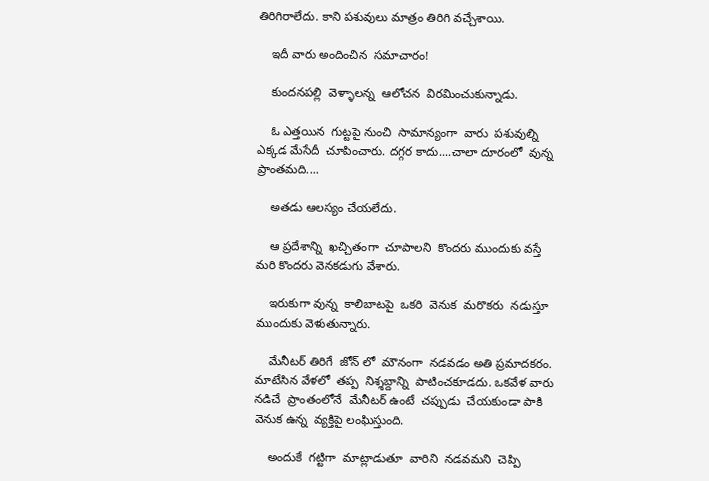తిరిగిరాలేదు. కాని పశువులు మాత్రం తిరిగి వచ్చేశాయి.

    ఇదీ వారు అందించిన  సమాచారం!

    కుందనపల్లి  వెళ్ళాలన్న  ఆలోచన  విరమించుకున్నాడు.

    ఓ ఎత్తయిన  గుట్టపై నుంచి  సామాన్యంగా  వారు  పశువుల్ని ఎక్కడ మేసేదీ  చూపించారు. దగ్గర కాదు....చాలా దూరంలో  వున్న ప్రాంతమది....

    అతడు ఆలస్యం చేయలేదు.

    ఆ ప్రదేశాన్ని  ఖచ్చితంగా  చూపాలని  కొందరు ముందుకు వస్తే మరి కొందరు వెనకడుగు వేశారు.

    ఇరుకుగా వున్న  కాలిబాటపై  ఒకరి  వెనుక  మరొకరు  నడుస్తూ ముందుకు వెళుతున్నారు.

    మేనీటర్ తిరిగే  జోన్ లో  మౌనంగా  నడవడం అతి ప్రమాదకరం. మాటేసిన వేళలో  తప్ప  నిశ్శబ్దాన్ని  పాటించకూడదు. ఒకవేళ వారు నడిచే  ప్రాంతంలోనే  మేనీటర్ ఉంటే  చప్పుడు  చేయకుండా పాకి వెనుక ఉన్న  వ్యక్తిపై లంఘిస్తుంది.

    అందుకే  గట్టిగా  మాట్లాడుతూ  వారిని  నడవమని  చెప్పి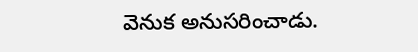వెనుక అనుసరించాడు.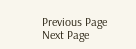Previous Page Next Page